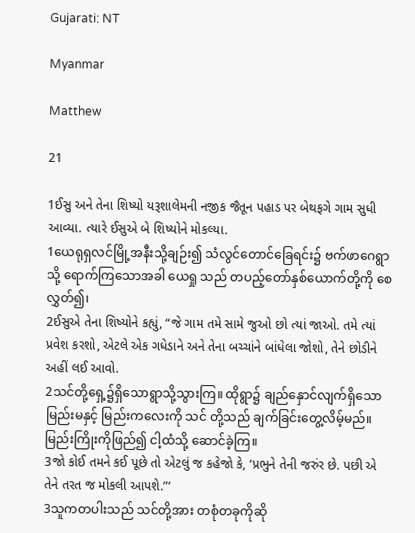Gujarati: NT

Myanmar

Matthew

21

1ઈસુ અને તેના શિષ્યો યરૂશાલેમની નજીક જૈતૂન પહાડ પર બેથફગે ગામ સુધી આવ્યા. ત્યારે ઈસુએ બે શિષ્યોને મોકલ્યા.
1ယေရုရှလင်မြို့အနီးသို့ချဉ်း၍ သံလွင်တောင်ခြေရင်း၌ ဗက်ဖာဂေရွာသို့ ရောက်ကြသောအခါ ယေရှု သည် တပည့်တော်နှစ်ယောက်တို့ကို စေလွှတ်၍၊
2ઈસુએ તેના શિષ્યોને કહ્યું, “જે ગામ તમે સામે જુઓ છો ત્યાં જાઓ. તમે ત્યાં પ્રવેશ કરશો, એટલે એક ગધેડાને અને તેના બચ્ચાંને બાંધેલા જોશો, તેને છોડીને અહીં લઈ આવો.
2သင်တို့ရှေ့၌ရှိသောရွာသို့သွားကြ။ ထိုရွာ၌ ချည်နှောင်လျက်ရှိသောမြည်းမနှင့် မြည်းကလေးကို သင် တို့သည် ချက်ခြင်းတွေ့လိမ့်မည်။ မြည်းကြိုးကိုဖြည်၍ ငါ့ထံသို့ ဆောင်ခဲ့ကြ။
3જો કોઈ તમને કઈ પૂછે તો એટલું જ કહેજો કે, ‘પ્રભુને તેની જરુંર છે. પછી એ તેને તરત જ મોકલી આપશે.”‘
3သူကတပါးသည် သင်တို့အား တစုံတခုကိုဆို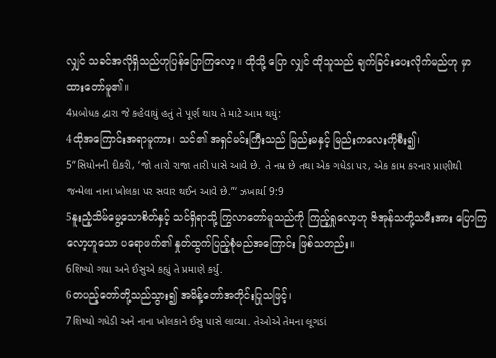လျှင် သခင်အလိုရှိသည်ဟုပြန်ပြောကြလော့။ ထိုသို့ ပြော လျှင် ထိုသူသည် ချက်ခြင်းပေးလိုက်မည်ဟု မှာထားတော်မူ၏။
4પ્રબોધક દ્વારા જે કહેવાયું હતું તે પૂર્ણ થાય તે માટે આમ થયું:
4ထိုအကြောင်းအရာမူကား၊ သင်၏ အရှင်မင်းကြီးသည် မြည်းမနှင့် မြည်းကလေးကိုစီး၍၊
5“સિયોનની દીકરી, ‘જો તારો રાજા તારી પાસે આવે છે. તે નમ્ર છે તથા એક ગધેડા પર, એક કામ કરનાર પ્રાણીથી જન્મેલા નાના ખોલકા પર સવાર થઈન આવે છે.”‘ ઝખાર્યા 9:9
5နူးညံ့သိမ်မွေ့သောစိတ်နှင့် သင်ရှိရာသို့ ကြွလာတော်မူသည်ကို ကြည့်ရှုလော့ဟု ဇိအုန်သတို့သမီးအား ပြောကြလော့ဟူသော ပရောဖက်၏ နှုတ်ထွက်ပြည့်စုံမည်အကြောင်း ဖြစ်သတည်း။
6શિષ્યો ગયા અને ઈસુએ કહ્યું તે પ્રમાણે કર્યુ.
6တပည့်တော်တို့သည်သွား၍ အမိန့်တော်အတိုင်းပြုသဖြင့်၊
7શિષ્યો ગધેડી અને નાના ખોલકાને ઈસુ પાસે લાવ્યા. તેઓએ તેમના લૂગડાં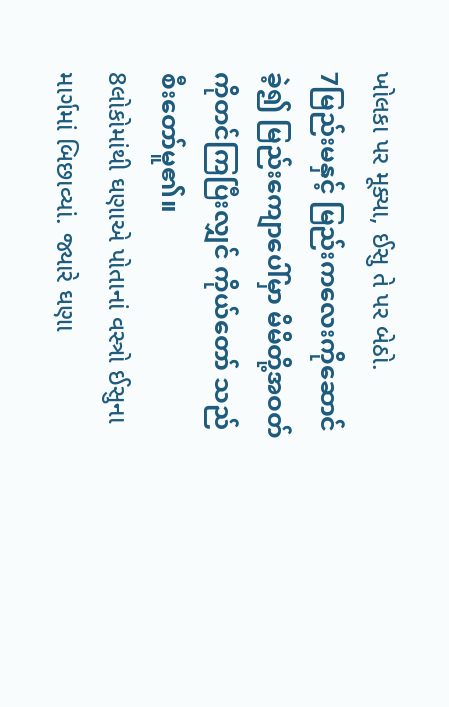ખોલકા પર મૂક્યા, ઈસુ તે પર બેઠો.
7မြည်းမနှင့် မြည်းကလေးကိုဆောင်ခဲ့၍ မြည်းကျောပေါ်မှာ မိမိတို့အဝတ်ကိုတင်ကြပြီးလျှင် ကိုယ်တော် သည် စီးတော်မူ၏။
8લોકોમાંથી ઘણાએ પોતાનાં વસ્ત્રો ઈસુના માર્ગમાં બિછાવ્યાં. જ્યારે ઘણા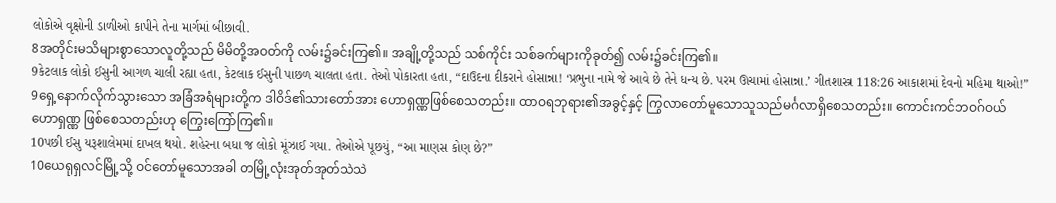લોકોએ વૃક્ષોની ડાળીઓ કાપીને તેના માર્ગમાં બીછાવી.
8အတိုင်းမသိများစွာသောလူတို့သည် မိမိတို့အဝတ်ကို လမ်း၌ခင်းကြ၏။ အချို့တို့သည် သစ်ကိုင်း သစ်ခက်များကိုခုတ်၍ လမ်း၌ခင်းကြ၏။
9કેટલાક લોકો ઈસુની આગળ ચાલી રહ્યા હતા, કેટલાક ઈસુની પાછળ ચાલતા હતા. તેઓ પોકારતા હતા, “દાઉદના દીકરાને હોસાન્ના! ‘પ્રભુના નામે જે આવે છે તેને ધન્ય છે. પરમ ઊચામાં હોસાન્ના.’ ગીતશાસ્ત્ર 118:26 આકાશમાં દેવનો મહિમા થાઓ!”
9ရှေ့နောက်လိုက်သွားသော အခြံအရံများတို့က ဒါဝိဒ်၏သားတော်အား ဟောရှဏ္ဏဖြစ်စေသတည်း။ ထာဝရဘုရား၏အခွင့်နှင့် ကြွလာတော်မူသောသူသည်မင်္ဂလာရှိစေသတည်း။ ကောင်းကင်ဘဝဂ်ဝယ် ဟောရှဏ္ဏ ဖြစ်စေသတည်းဟု ကြွေးကြော်ကြ၏။
10પછી ઈસુ યરૂશાલેમમાં દાખલ થયો. શહેરના બધા જ લોકો મૂંઝાઈ ગયા. તેઓએ પૂછયું, “આ માણસ કોણ છે?”
10ယေရုရှလင်မြို့သို့ ဝင်တော်မူသောအခါ တမြို့လုံးအုတ်အုတ်သဲသဲ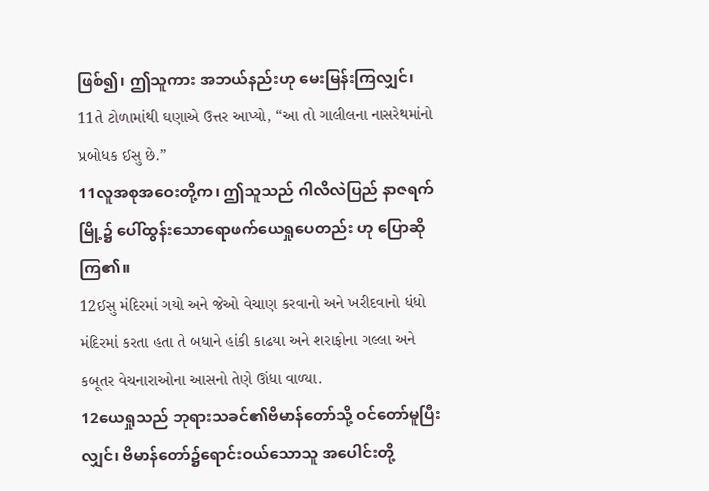ဖြစ်၍၊ ဤသူကား အဘယ်နည်းဟု မေးမြန်းကြလျှင်၊
11તે ટોળામાંથી ઘણાએ ઉત્તર આપ્યો, “આ તો ગાલીલના નાસરેથમાંનો પ્રબોધક ઈસુ છે.”
11လူအစုအဝေးတို့က၊ ဤသူသည် ဂါလိလဲပြည် နာဇရက်မြို့၌ ပေါ်ထွန်းသောရောဖက်ယေရှုပေတည်း ဟု ပြောဆိုကြ၏။
12ઈસુ મંદિરમાં ગયો અને જેઓ વેચાણ કરવાનો અને ખરીદવાનો ધંધો મંદિરમાં કરતા હતા તે બધાને હાંકી કાઢયા અને શરાફોના ગલ્લા અને કબૂતર વેચનારાઓના આસનો તેણે ઊંધા વાળ્યા.
12ယေရှုသည် ဘုရားသခင်၏ဗိမာန်တော်သို့ ဝင်တော်မူပြီးလျှင်၊ ဗိမာန်တော်၌ရောင်းဝယ်သောသူ အပေါင်းတို့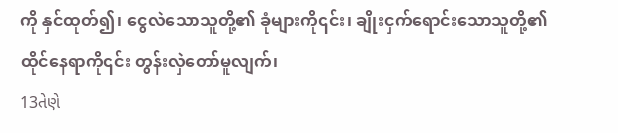ကို နှင်ထုတ်၍၊ ငွေလဲသောသူတို့၏ ခုံများကို၎င်း၊ ချိုးငှက်ရောင်းသောသူတို့၏ ထိုင်နေရာကို၎င်း တွန်းလှဲတော်မူလျက်၊
13તેણે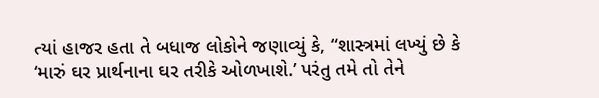ત્યાં હાજર હતા તે બધાજ લોકોને જણાવ્યું કે, “શાસ્ત્રમાં લખ્યું છે કે ‘મારું ઘર પ્રાર્થનાના ઘર તરીકે ઓળખાશે.’ પરંતુ તમે તો તેને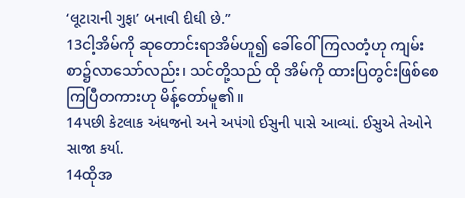‘લૂટારાની ગુફા’ બનાવી દીઘી છે.”
13ငါ့အိမ်ကို ဆုတောင်းရာအိမ်ဟူ၍ ခေါ်ဝေါ်ကြလတံ့ဟု ကျမ်းစာ၌လာသော်လည်း၊ သင်တို့သည် ထို အိမ်ကို ထားပြတွင်းဖြစ်စေကြပြီတကားဟု မိန့်တော်မူ၏။
14પછી કેટલાક અંધજનો અને અપંગો ઈસુની પાસે આવ્યાં. ઈસુએ તેઓને સાજા કર્યા.
14ထိုအ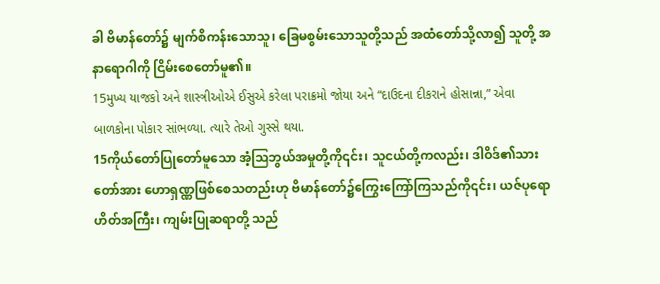ခါ ဗိမာန်တော်၌ မျက်စိကန်းသောသူ၊ ခြေမစွမ်းသောသူတို့သည် အထံတော်သို့လာ၍ သူတို့ အနာရောဂါကို ငြိမ်းစေတော်မူ၏။
15મુખ્ય યાજકો અને શાસ્ત્રીઓએ ઈસુએ કરેલા પરાક્રમો જોયા અને “દાઉદના દીકરાને હોસાન્ના,” એવા બાળકોના પોકાર સાંભળ્યા. ત્યારે તેઓ ગુસ્સે થયા.
15ကိုယ်တော်ပြုတော်မူသော အံ့ဩဘွယ်အမှုတို့ကို၎င်း၊ သူငယ်တို့ကလည်း၊ ဒါဝိဒ်၏သားတော်အား ဟောရှဏ္ဏဖြစ်စေသတည်းဟု ဗိမာန်တော်၌ကြွေးကြော်ကြသည်ကို၎င်း၊ ယဇ်ပုရောဟိတ်အကြီး၊ ကျမ်းပြုဆရာတို့ သည်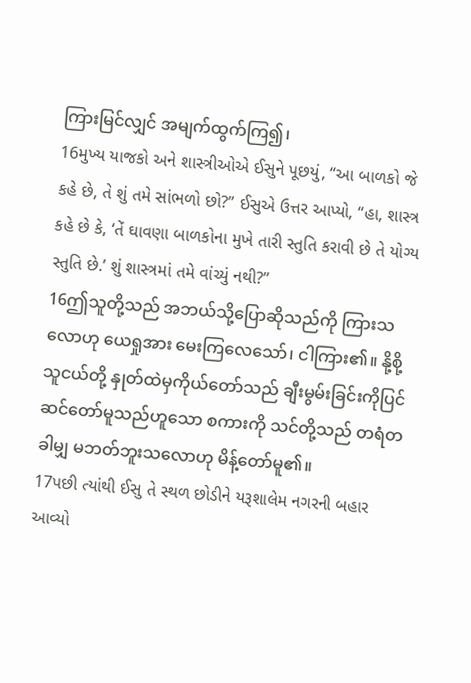ကြားမြင်လျှင် အမျက်ထွက်ကြ၍၊
16મુખ્ય યાજકો અને શાસ્ત્રીઓએ ઈસુને પૂછયું, “આ બાળકો જે કહે છે, તે શું તમે સાંભળો છો?” ઈસુએ ઉત્તર આપ્યો, “હા, શાસ્ત્ર કહે છે કે, ‘તેં ઘાવણા બાળકોના મુખે તારી સ્તુતિ કરાવી છે તે યોગ્ય સ્તુતિ છે.’ શું શાસ્ત્રમાં તમે વાંચ્યું નથી?”
16ဤသူတို့သည် အဘယ်သို့ပြောဆိုသည်ကို ကြားသလောဟု ယေရှုအား မေးကြလေသော်၊ ငါကြား၏။ နို့စို့သူငယ်တို့ နှုတ်ထဲမှကိုယ်တော်သည် ချီးမွမ်းခြင်းကိုပြင်ဆင်တော်မူသည်ဟူသော စကားကို သင်တို့သည် တရံတခါမျှ မဘတ်ဘူးသလောဟု မိန့်တော်မူ၏။
17પછી ત્યાંથી ઈસુ તે સ્થળ છોડીને યરૂશાલેમ નગરની બહાર આવ્યો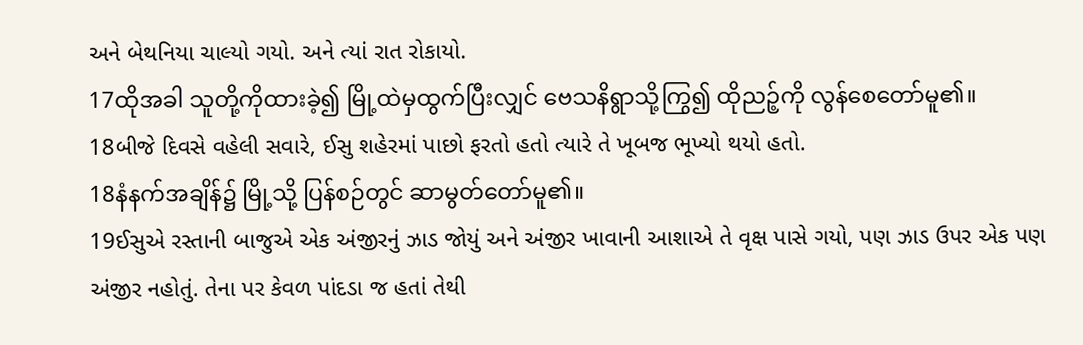અને બેથનિયા ચાલ્યો ગયો. અને ત્યાં રાત રોકાયો.
17ထိုအခါ သူတို့ကိုထားခဲ့၍ မြို့ထဲမှထွက်ပြီးလျှင် ဗေသနိရွာသို့ကြွ၍ ထိုညဉ့်ကို လွန်စေတော်မူ၏။
18બીજે દિવસે વહેલી સવારે, ઈસુ શહેરમાં પાછો ફરતો હતો ત્યારે તે ખૂબજ ભૂખ્યો થયો હતો.
18နံနက်အချိန်၌ မြို့သို့ ပြန်စဉ်တွင် ဆာမွတ်တော်မူ၏။
19ઈસુએ રસ્તાની બાજુએ એક અંજીરનું ઝાડ જોયું અને અંજીર ખાવાની આશાએ તે વૃક્ષ પાસે ગયો, પણ ઝાડ ઉપર એક પણ અંજીર નહોતું. તેના પર કેવળ પાંદડા જ હતાં તેથી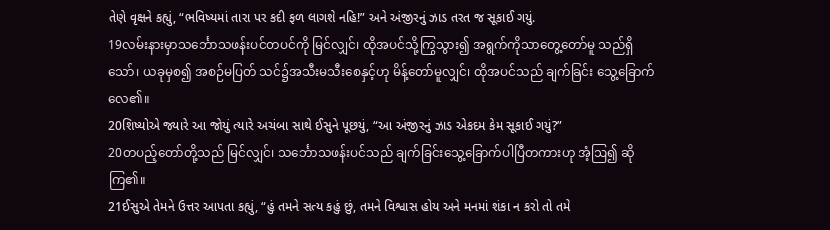તેણે વૃક્ષને કહ્યું, “ભવિષ્યમાં તારા પર કદી ફળ લાગશે નહિ!” અને અંજીરનું ઝાડ તરત જ સૂકાઈ ગયું.
19လမ်းနားမှာသင်္ဘောသဖန်းပင်တပင်ကို မြင်လျှင်၊ ထိုအပင်သို့ကြွသွား၍ အရွက်ကိုသာတွေ့တော်မူ သည်ရှိသော်၊ ယခုမှစ၍ အစဉ်မပြတ် သင်၌အသီးမသီးစေနှင့်ဟု မိန့်တော်မူလျှင်၊ ထိုအပင်သည် ချက်ခြင်း သွေ့ခြောက်လေ၏။
20શિષ્યોએ જ્યારે આ જોયું ત્યારે અચંબા સાથે ઈસુને પૂછયું, “આ અંજીરનું ઝાડ એકદમ કેમ સૂકાઈ ગયું?”
20တပည့်တော်တို့သည် မြင်လျှင်၊ သင်္ဘောသဖန်းပင်သည် ချက်ခြင်းသွေ့ခြောက်ပါပြီတကားဟု အံ့ဩ၍ ဆိုကြ၏။
21ઈસુએ તેમને ઉત્તર આપતા કહ્યું, “હું તમને સત્ય કહું છું, તમને વિશ્વાસ હોય અને મનમાં શંકા ન કરો તો તમે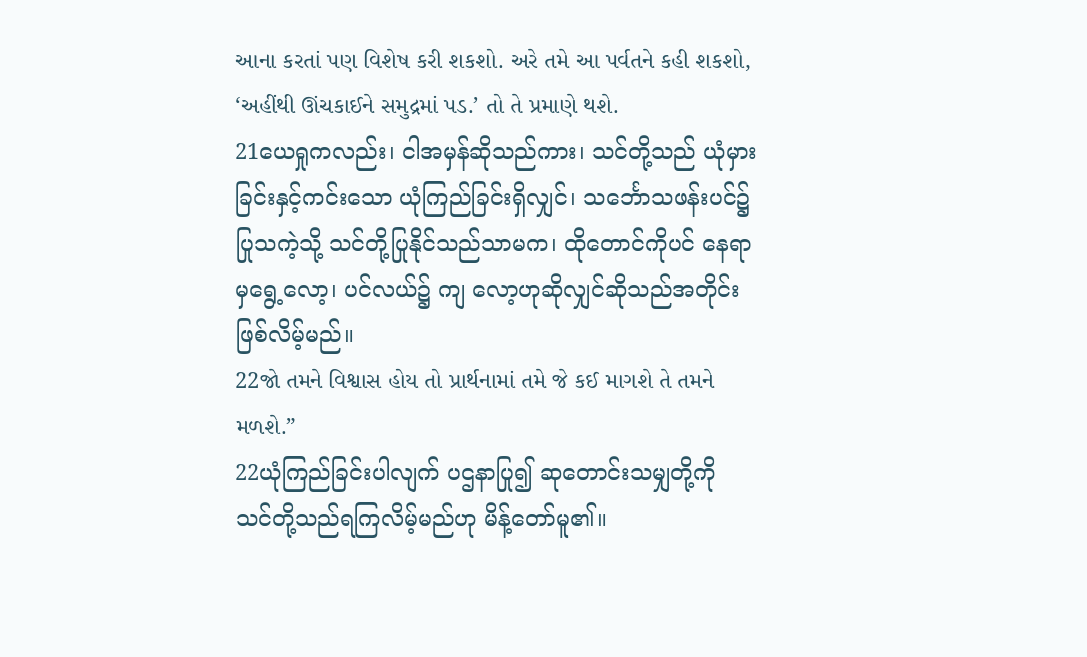આના કરતાં પણ વિશેષ કરી શકશો. અરે તમે આ પર્વતને કહી શકશો, ‘અહીંથી ઊંચકાઈને સમુદ્રમાં પડ.’ તો તે પ્રમાણે થશે.
21ယေရှုကလည်း၊ ငါအမှန်ဆိုသည်ကား၊ သင်တို့သည် ယုံမှားခြင်းနှင့်ကင်းသော ယုံကြည်ခြင်းရှိလျှင်၊ သင်္ဘောသဖန်းပင်၌ ပြုသကဲ့သို့ သင်တို့ပြုနိုင်သည်သာမက၊ ထိုတောင်ကိုပင် နေရာမှရွေ့လော့၊ ပင်လယ်၌ ကျ လော့ဟုဆိုလျှင်ဆိုသည်အတိုင်း ဖြစ်လိမ့်မည်။
22જો તમને વિશ્વાસ હોય તો પ્રાર્થનામાં તમે જે કઈ માગશે તે તમને મળશે.”
22ယုံကြည်ခြင်းပါလျက် ပဌနာပြု၍ ဆုတောင်းသမျှတို့ကို သင်တို့သည်ရကြလိမ့်မည်ဟု မိန့်တော်မူ၏။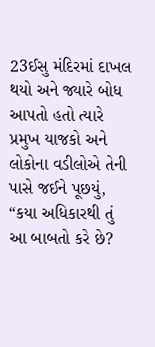23ઈસુ મંદિરમાં દાખલ થયો અને જ્યારે બોધ આપતો હતો ત્યારે પ્રમુખ યાજકો અને લોકોના વડીલોએ તેની પાસે જઈને પૂછયું, “કયા અધિકારથી તું આ બાબતો કરે છે?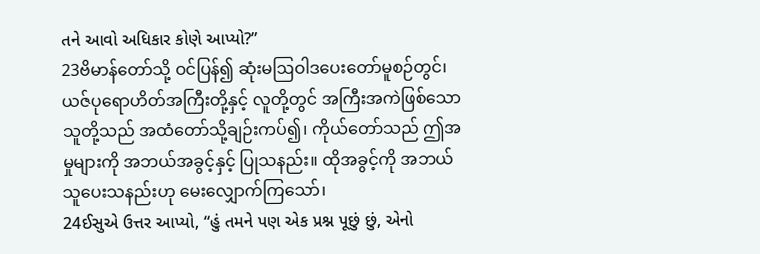તને આવો અધિકાર કોણે આપ્યો?”
23ဗိမာန်တော်သို့ ဝင်ပြန်၍ ဆုံးမဩဝါဒပေးတော်မူစဉ်တွင်၊ ယဇ်ပုရောဟိတ်အကြီးတို့နှင့် လူတို့တွင် အကြီးအကဲဖြစ်သောသူတို့သည် အထံတော်သို့ချဉ်းကပ်၍၊ ကိုယ်တော်သည် ဤအမှုများကို အဘယ်အခွင့်နှင့် ပြုသနည်း။ ထိုအခွင့်ကို အဘယ်သူပေးသနည်းဟု မေးလျှောက်ကြသော်၊
24ઈસુએ ઉત્તર આપ્યો, “હું તમને પણ એક પ્રશ્ન પૂછું છું, એનો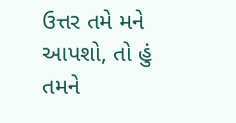ઉત્તર તમે મને આપશો, તો હું તમને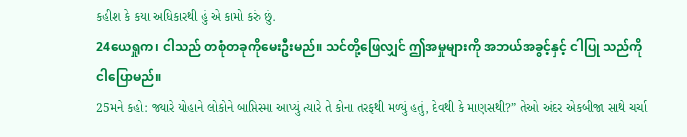કહીશ કે કયા અધિકારથી હું એ કામો કરું છું.
24ယေရှုက၊ ငါသည် တစုံတခုကိုမေးဦးမည်။ သင်တို့ဖြေလျှင် ဤအမှုများကို အဘယ်အခွင့်နှင့် ငါပြု သည်ကို ငါပြောမည်။
25મને કહો: જ્યારે યોહાને લોકોને બાપ્તિસ્મા આપ્યું ત્યારે તે કોના તરફથી મળ્યું હતું, દેવથી કે માણસથી?” તેઓ અંદર એકબીજા સાથે ચર્ચા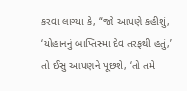કરવા લાગ્યા કે, “જો આપણે કહીશું, ‘યોહાનનું બાપ્તિસ્મા દેવ તરફથી હતું,’ તો ઈસુ આપણને પૂછશે, ‘તો તમે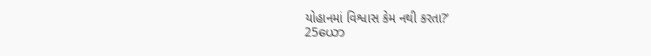યોહાનમાં વિશ્વાસ કેમ નથી કરતા?’
25ယော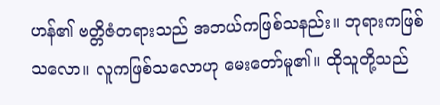ဟန်၏ ဗတ္တိဇံတရားသည် အဘယ်ကဖြစ်သနည်း။ ဘုရားကဖြစ်သလော။ လူကဖြစ်သလောဟု မေးတော်မူ၏။ ထိုသူတို့သည်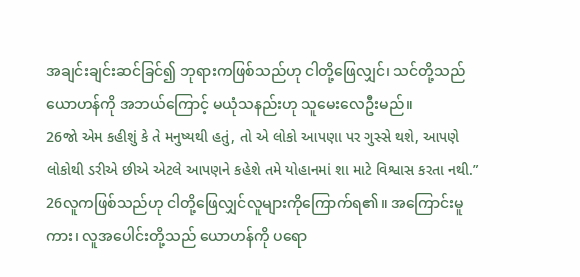အချင်းချင်းဆင်ခြင်၍ ဘုရားကဖြစ်သည်ဟု ငါတို့ဖြေလျှင်၊ သင်တို့သည် ယောဟန်ကို အဘယ်ကြောင့် မယုံသနည်းဟု သူမေးလေဦးမည်။
26જો એમ કહીશું કે તે મનુષ્યથી હતું, તો એ લોકો આપણા પર ગુસ્સે થશે, આપણે લોકોથી ડરીએ છીએ એટલે આપણને કહેશે તમે યોહાનમાં શા માટે વિશ્વાસ કરતા નથી.”
26လူကဖြစ်သည်ဟု ငါတို့ဖြေလျှင်လူများကိုကြောက်ရ၏။ အကြောင်းမူကား၊ လူအပေါင်းတို့သည် ယောဟန်ကို ပရော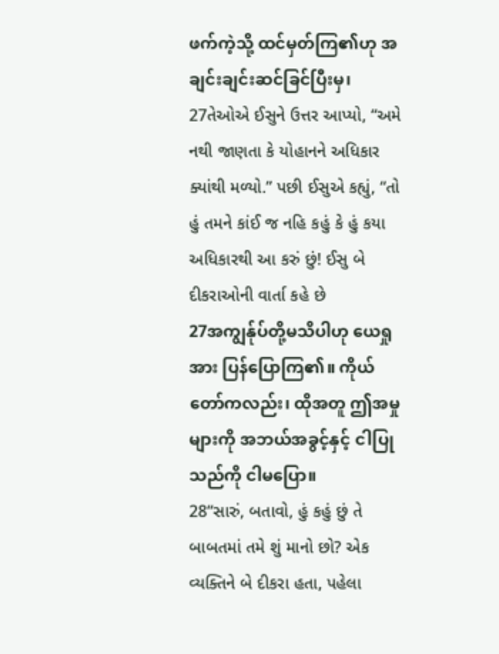ဖက်ကဲ့သို့ ထင်မှတ်ကြ၏ဟု အချင်းချင်းဆင်ခြင်ပြီးမှ၊
27તેઓએ ઈસુને ઉત્તર આપ્યો, “અમે નથી જાણતા કે યોહાનને અધિકાર ક્યાંથી મળ્યો.” પછી ઈસુએ કહ્યું, “તો હું તમને કાંઈ જ નહિ કહું કે હું કયા અધિકારથી આ કરું છું! ઈસુ બે દીકરાઓની વાર્તા કહે છે
27အကျွန်ုပ်တို့မသိပါဟု ယေရှုအား ပြန်ပြောကြ၏။ ကိုယ်တော်ကလည်း၊ ထိုအတူ ဤအမှုများကို အဘယ်အခွင့်နှင့် ငါပြုသည်ကို ငါမပြော။
28“સારું, બતાવો, હું કહું છું તે બાબતમાં તમે શું માનો છો? એક વ્યક્તિને બે દીકરા હતા, પહેલા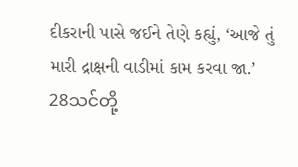દીકરાની પાસે જઈને તેણે કહ્યું, ‘આજે તું મારી દ્રાક્ષની વાડીમાં કામ કરવા જા.’
28သင်တို့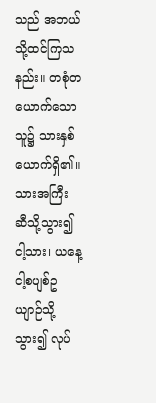သည် အဘယ်သို့ထင်ကြသနည်း။ တစုံတယောက်သောသူ၌ သားနှစ်ယောက်ရှိ၏။ သားအကြီး ဆီသို့သွား၍ ငါ့သား၊ ယနေ့ ငါ့စပျစ်ဥယျာဉ်သို့သွား၍ လုပ်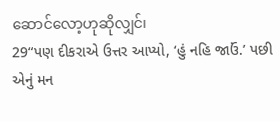ဆောင်လော့ဟုဆိုလျှင်၊
29“પણ દીકરાએ ઉત્તર આપ્યો, ‘હું નહિ જાઉં.’ પછી એનું મન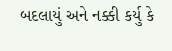બદલાયું અને નક્કી કર્યુ કે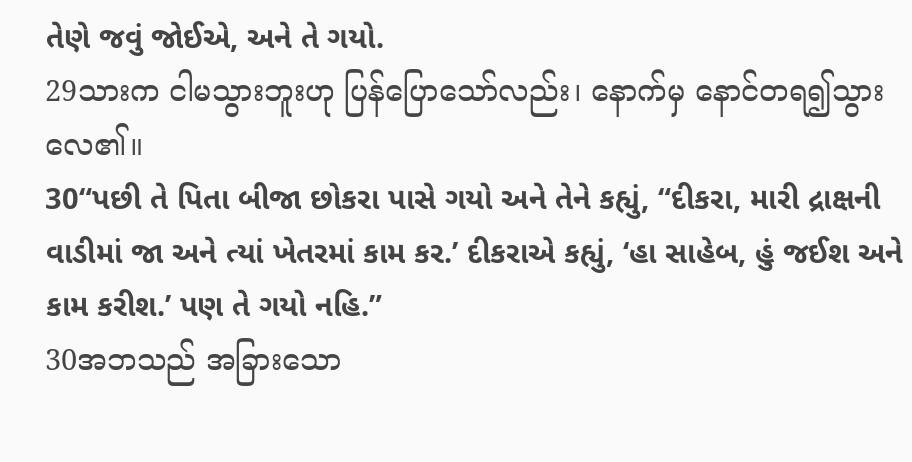તેણે જવું જોઈએ, અને તે ગયો.
29သားက ငါမသွားဘူးဟု ပြန်ပြောသော်လည်း၊ နောက်မှ နောင်တရ၍သွားလေ၏။
30“પછી તે પિતા બીજા છોકરા પાસે ગયો અને તેને કહ્યું, “દીકરા, મારી દ્રાક્ષની વાડીમાં જા અને ત્યાં ખેતરમાં કામ કર.’ દીકરાએ કહ્યું, ‘હા સાહેબ, હું જઈશ અને કામ કરીશ.’ પણ તે ગયો નહિ.”
30အဘသည် အခြားသော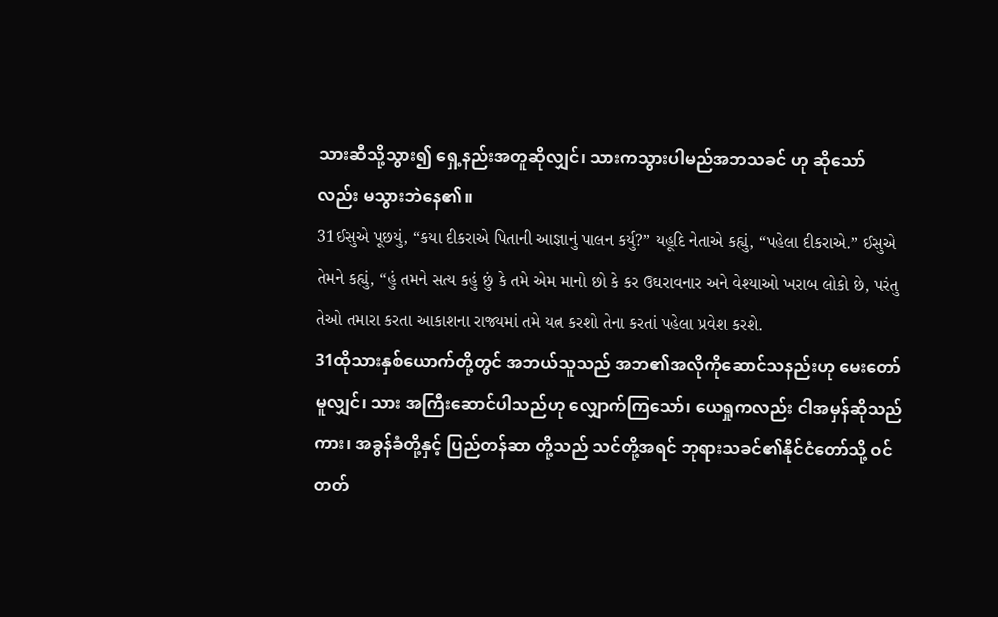သားဆီသို့သွား၍ ရှေ့နည်းအတူဆိုလျှင်၊ သားကသွားပါမည်အဘသခင် ဟု ဆိုသော်လည်း မသွားဘဲနေ၏။
31ઈસુએ પૂછયું, “કયા દીકરાએ પિતાની આજ્ઞાનું પાલન કર્યુ?” યહૂદિ નેતાએ કહ્યું, “પહેલા દીકરાએ.” ઈસુએ તેમને કહ્યું, “હું તમને સત્ય કહું છું કે તમે એમ માનો છો કે કર ઉઘરાવનાર અને વેશ્યાઓ ખરાબ લોકો છે, પરંતુ તેઓ તમારા કરતા આકાશના રાજ્યમાં તમે યત્ન કરશો તેના કરતાં પહેલા પ્રવેશ કરશે.
31ထိုသားနှစ်ယောက်တို့တွင် အဘယ်သူသည် အဘ၏အလိုကိုဆောင်သနည်းဟု မေးတော်မူလျှင်၊ သား အကြီးဆောင်ပါသည်ဟု လျှောက်ကြသော်၊ ယေရှုကလည်း ငါအမှန်ဆိုသည်ကား၊ အခွန်ခံတို့နှင့် ပြည်တန်ဆာ တို့သည် သင်တို့အရင် ဘုရားသခင်၏နိုင်ငံတော်သို့ ဝင်တတ်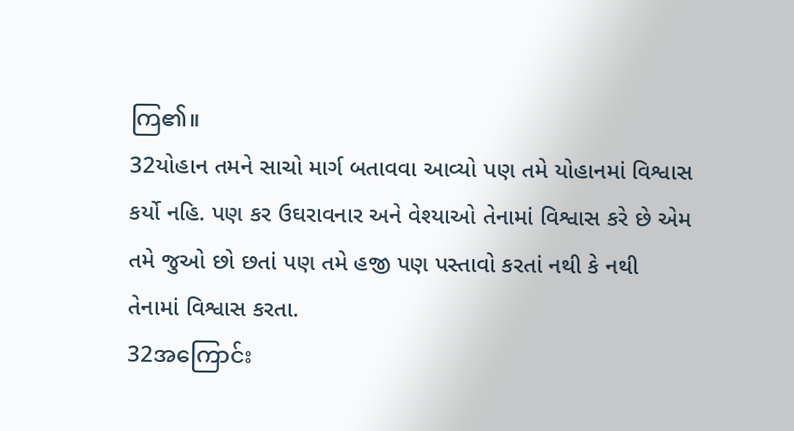ကြ၏။
32યોહાન તમને સાચો માર્ગ બતાવવા આવ્યો પણ તમે યોહાનમાં વિશ્વાસ કર્યો નહિ. પણ કર ઉઘરાવનાર અને વેશ્યાઓ તેનામાં વિશ્વાસ કરે છે એમ તમે જુઓ છો છતાં પણ તમે હજી પણ પસ્તાવો કરતાં નથી કે નથી તેનામાં વિશ્વાસ કરતા.
32အကြောင်း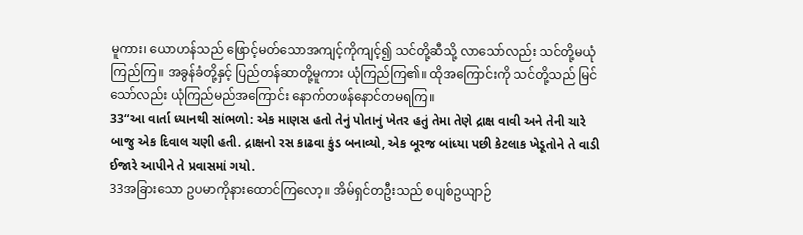မူကား၊ ယောဟန်သည် ဖြောင့်မတ်သောအကျင့်ကိုကျင့်၍ သင်တို့ဆီသို့ လာသော်လည်း သင်တို့မယုံကြည်ကြ။ အခွန်ခံတို့နှင့် ပြည်တန်ဆာတို့မူကား ယုံကြည်ကြ၏။ ထိုအကြောင်းကို သင်တို့သည် မြင် သော်လည်း ယုံကြည်မည်အကြောင်း နောက်တဖန်နောင်တမရကြ။
33“આ વાર્તા ધ્યાનથી સાંભળો: એક માણસ હતો તેનું પોતાનું ખેતર હતું તેમા તેણે દ્રાક્ષ વાવી અને તેની ચારે બાજુ એક દિવાલ ચણી હતી. દ્રાક્ષનો રસ કાઢવા કુંડ બનાવ્યો, એક બૂરજ બાંધ્યા પછી કેટલાક ખેડૂતોને તે વાડી ઈજારે આપીને તે પ્રવાસમાં ગયો.
33အခြားသော ဥပမာကိုနားထောင်ကြလော့။ အိမ်ရှင်တဦးသည် စပျစ်ဥယျာဉ်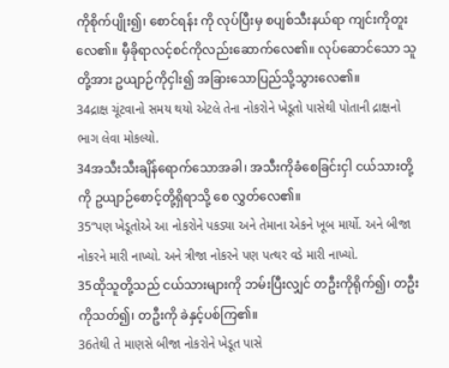ကိုစိုက်ပျိုး၍၊ စောင်ရန်း ကို လုပ်ပြီးမှ စပျစ်သီးနယ်ရာ ကျင်းကိုတူးလေ၏။ မှီခိုရာလင့်စင်ကိုလည်းဆောက်လေ၏။ လုပ်ဆောင်သော သူတို့အား ဥယျာဉ်ကိုငှါး၍ အခြားသောပြည်သို့သွားလေ၏။
34દ્રાક્ષ ચૂંટવાનો સમય થયો એટલે તેના નોકરોને ખેડૂતો પાસેથી પોતાની દ્રાક્ષનો ભાગ લેવા મોકલ્યો.
34အသီးသီးချိန်ရောက်သောအခါ၊ အသီးကိုခံစေခြင်းငှါ ငယ်သားတို့ကို ဥယျာဉ်စောင့်တို့ရှိရာသို့ စေ လွှတ်လေ၏။
35“પણ ખેડૂતોએ આ નોકરોને પકડ્યા અને તેમાના એકને ખૂબ માર્યો. અને બીજા નોકરને મારી નાખ્યો. અને ત્રીજા નોકરને પણ પત્થર વડે મારી નાખ્યો.
35ထိုသူတို့သည် ငယ်သားများကို ဘမ်းပြီးလျှင် တဦးကိုရိုက်၍၊ တဦးကိုသတ်၍၊ တဦးကို ခဲနှင့်ပစ်ကြ၏။
36તેથી તે માણસે બીજા નોકરોને ખેડૂત પાસે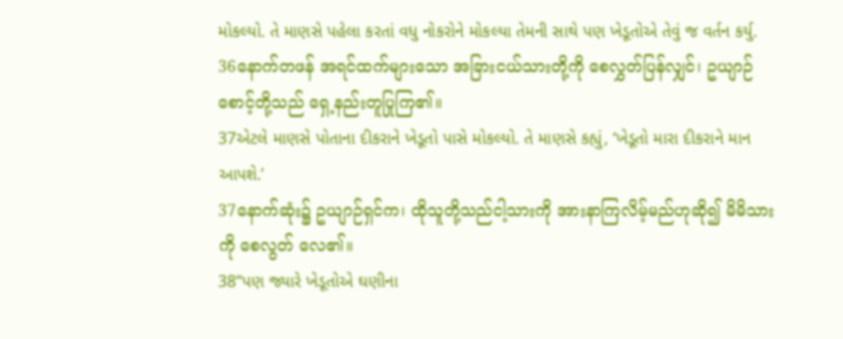મોકલ્યો. તે માણસે પહેલા કરતાં વધુ નોકરોને મોકલ્યા તેમની સાથે પણ ખેડૂતોએ તેવું જ વર્તન કર્યુ.
36နောက်တဖန် အရင်ထက်များသော အခြားငယ်သားတို့ကို စေလွှတ်ပြန်လျှင်၊ ဥယျာဉ်စောင့်တို့သည် ရှေ့နည်းတူပြုကြ၏။
37એટલે માણસે પોતાના દીકરાને ખેડૂતો પાસે મોકલ્યો. તે માણસે કહ્યું, ‘ખેડૂતો મારા દીકરાને માન આપશે.’
37နောက်ဆုံး၌ ဥယျာဉ်ရှင်က၊ ထိုသူတို့သည်ငါ့သားကို အားနာကြလိမ့်မည်ဟုဆို၍ မိမိသားကို စေလွတ် လေ၏။
38“પણ જ્યારે ખેડૂતોએ ઘણીના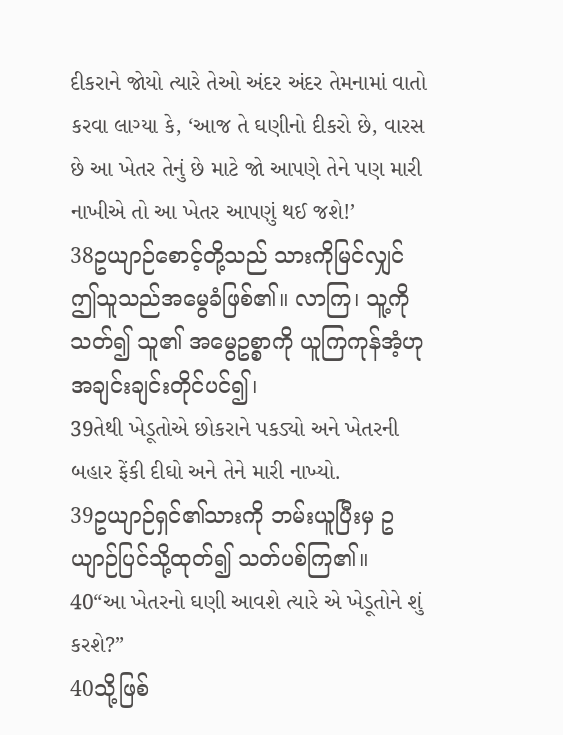દીકરાને જોયો ત્યારે તેઓ અંદર અંદર તેમનામાં વાતો કરવા લાગ્યા કે, ‘આજ તે ઘણીનો દીકરો છે, વારસ છે આ ખેતર તેનું છે માટે જો આપણે તેને પણ મારી નાખીએ તો આ ખેતર આપણું થઈ જશે!’
38ဥယျာဉ်စောင့်တို့သည် သားကိုမြင်လျှင် ဤသူသည်အမွေခံဖြစ်၏။ လာကြ၊ သူ့ကိုသတ်၍ သူ၏ အမွေဥစ္စာကို ယူကြကုန်အံ့ဟု အချင်းချင်းတိုင်ပင်၍၊
39તેથી ખેડૂતોએ છોકરાને પકડ્યો અને ખેતરની બહાર ફેંકી દીઘો અને તેને મારી નાખ્યો.
39ဥယျာဉ်ရှင်၏သားကို ဘမ်းယူပြီးမှ ဥယျာဉ်ပြင်သို့ထုတ်၍ သတ်ပစ်ကြ၏။
40“આ ખેતરનો ઘણી આવશે ત્યારે એ ખેડૂતોને શું કરશે?”
40သို့ဖြစ်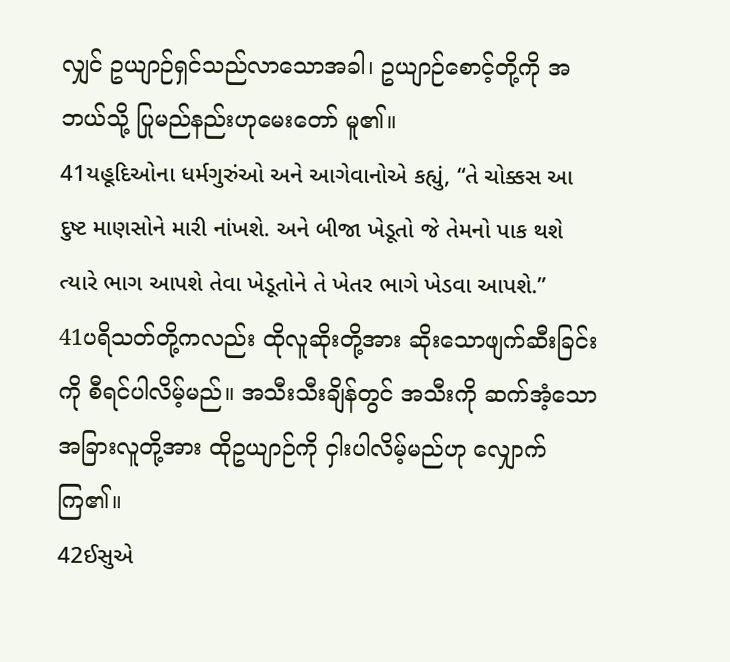လျှင် ဥယျာဉ်ရှင်သည်လာသောအခါ၊ ဥယျာဉ်စောင့်တို့ကို အဘယ်သို့ ပြုမည်နည်းဟုမေးတော် မူ၏။
41યહૂદિઓના ધર્મગુરુંઓ અને આગેવાનોએ કહ્યું, “તે ચોક્કસ આ દુષ્ટ માણસોને મારી નાંખશે. અને બીજા ખેડૂતો જે તેમનો પાક થશે ત્યારે ભાગ આપશે તેવા ખેડૂતોને તે ખેતર ભાગે ખેડવા આપશે.”
41ပရိသတ်တို့ကလည်း ထိုလူဆိုးတို့အား ဆိုးသောဖျက်ဆီးခြင်းကို စီရင်ပါလိမ့်မည်။ အသီးသီးချိန်တွင် အသီးကို ဆက်အံ့သောအခြားလူတို့အား ထိုဥယျာဉ်ကို ငှါးပါလိမ့်မည်ဟု လျှောက်ကြ၏။
42ઈસુએ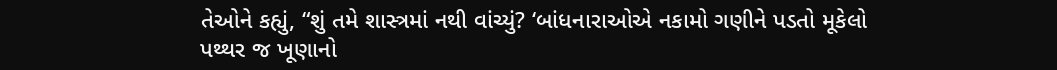તેઓને કહ્યું, “શું તમે શાસ્ત્રમાં નથી વાંચ્યું? ‘બાંધનારાઓએ નકામો ગણીને પડતો મૂકેલો પથ્થર જ ખૂણાનો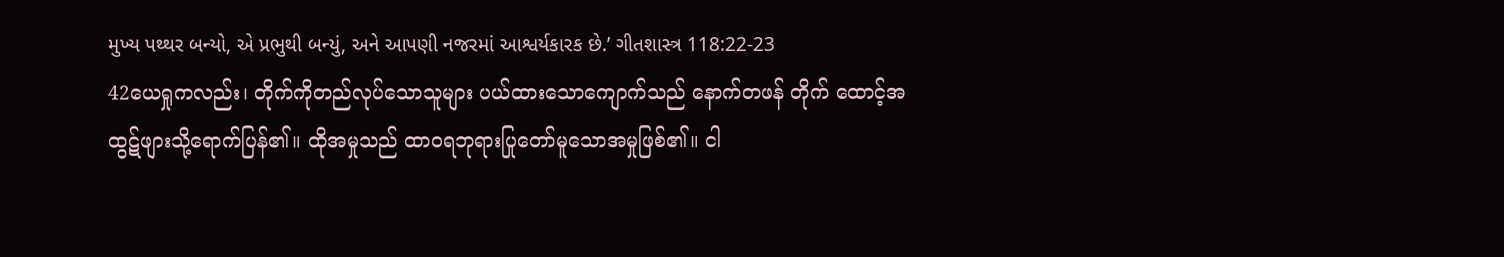મુખ્ય પથ્થર બન્યો, એ પ્રભુથી બન્યું, અને આપણી નજરમાં આશ્વર્યકારક છે.’ ગીતશાસ્ત્ર 118:22-23
42ယေရှုကလည်း၊ တိုက်ကိုတည်လုပ်သောသူများ ပယ်ထားသောကျောက်သည် နောက်တဖန် တိုက် ထောင့်အထွဋ်ဖျားသို့ရောက်ပြန်၏။ ထိုအမှုသည် ထာဝရဘုရားပြုတော်မူသောအမှုဖြစ်၏။ ငါ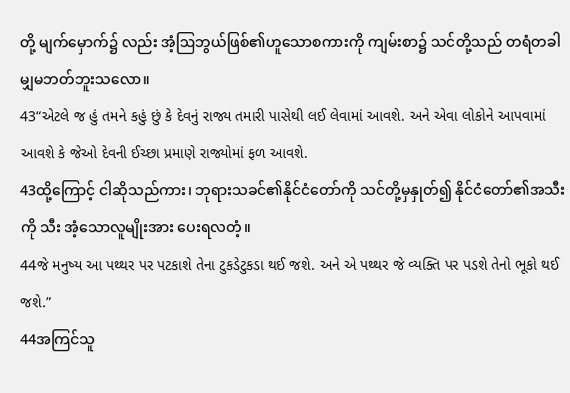တို့ မျက်မှောက်၌ လည်း အံ့ဩဘွယ်ဖြစ်၏ဟူသောစကားကို ကျမ်းစာ၌ သင်တို့သည် တရံတခါမျှမဘတ်ဘူးသလော။
43“એટલે જ હું તમને કહું છું કે દેવનું રાજ્ય તમારી પાસેથી લઈ લેવામાં આવશે. અને એવા લોકોને આપવામાં આવશે કે જેઓ દેવની ઈચ્છા પ્રમાણે રાજ્યોમાં ફળ આવશે.
43ထို့ကြောင့် ငါဆိုသည်ကား၊ ဘုရားသခင်၏နိုင်ငံတော်ကို သင်တို့မှနှုတ်၍ နိုင်ငံတော်၏အသီးကို သီး အံ့သောလူမျိုးအား ပေးရလတံ့။
44જે મનુષ્ય આ પથ્થર પર પટકાશે તેના ટુકડેટુકડા થઈ જશે. અને એ પથ્થર જે વ્યક્તિ પર પડશે તેનો ભૂકો થઈ જશે.”
44အကြင်သူ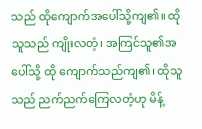သည် ထိုကျောက်အပေါ်သို့ကျ၏။ ထိုသူသည် ကျိုးလတံ့၊ အကြင်သူ၏အပေါ်သို့ ထို ကျောက်သည်ကျ၏၊ ထိုသူသည် ညက်ညက်ကြေလတံ့ဟု မိန့်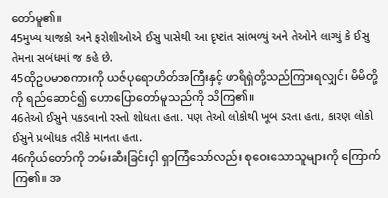တော်မူ၏။
45મુખ્ય યાજકો અને ફરોશીઓએ ઈસુ પાસેથી આ દૃષ્ટાંત સાંભળ્યું અને તેઓને લાગ્યું કે ઈસુ તેમના સબંધમાં જ કહે છે.
45ထိုဥပမာစကားကို ယဇ်ပုရောဟိတ်အကြီးနှင့် ဖာရိရှဲတို့သည်ကြားရလျှင်၊ မိမိတို့ကို ရည်ဆောင်၍ ဟောပြောတော်မူသည်ကို သိကြ၏။
46તેઓ ઈસુને પકડવાનો રસ્તો શોધતા હતા. પણ તેઓ લોકોથી ખૂબ ડરતા હતા, કારણ લોકો ઈસુને પ્રબોધક તરીકે માનતા હતા.
46ကိုယ်တော်ကို ဘမ်းဆီးခြင်းငှါ ရှာကြံသော်လည်း စုဝေးသောသူများကို ကြောက်ကြ၏။ အ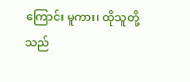ကြောင်း မူကား၊ ထိုသူတို့သည်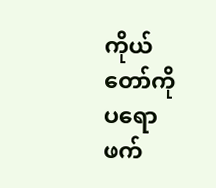ကိုယ်တော်ကို ပရောဖက်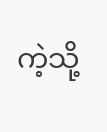ကဲ့သို့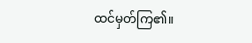ထင်မှတ်ကြ၏။